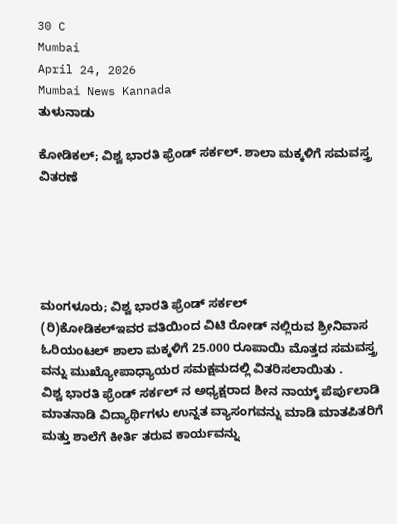30 C
Mumbai
April 24, 2026
Mumbai News Kannada
ತುಳುನಾಡು

ಕೋಡಿಕಲ್; ವಿಶ್ವ ಭಾರತಿ ಫ್ರೆಂಡ್ ಸರ್ಕಲ್. ಶಾಲಾ ಮಕ್ಕಳಿಗೆ ಸಮವಸ್ತ್ರ ವಿತರಣೆ





ಮಂಗಳೂರು; ವಿಶ್ವ ಭಾರತಿ ಫ್ರೆಂಡ್ ಸರ್ಕಲ್
(ರಿ)ಕೋಡಿಕಲ್ಇವರ ವತಿಯಿಂದ ವಿಟಿ ರೋಡ್ ನಲ್ಲಿರುವ ಶ್ರೀನಿವಾಸ
ಓರಿಯಂಟಲ್ ಶಾಲಾ ಮಕ್ಕಳಿಗೆ 25.000 ರೂಪಾಯಿ ಮೊತ್ತದ ಸಮವಸ್ತ್ರ ವನ್ನು ಮುಖ್ಯೋಪಾಧ್ಯಾಯರ ಸಮಕ್ಷಮದಲ್ಲಿ ವಿತರಿಸಲಾಯಿತು .
ವಿಶ್ವ ಭಾರತಿ ಫ್ರೆಂಡ್ ಸರ್ಕಲ್ ನ ಅಧ್ಯಕ್ಷರಾದ ಶೀನ ನಾಯ್ಕ್ ಪೆರ್ಪುಲಾಡಿ ಮಾತನಾಡಿ ವಿದ್ಯಾರ್ಥಿಗಳು ಉನ್ನತ ವ್ಯಾಸಂಗವನ್ನು ಮಾಡಿ ಮಾತಪಿತರಿಗೆ ಮತ್ತು ಶಾಲೆಗೆ ಕೀರ್ತಿ ತರುವ ಕಾರ್ಯವನ್ನು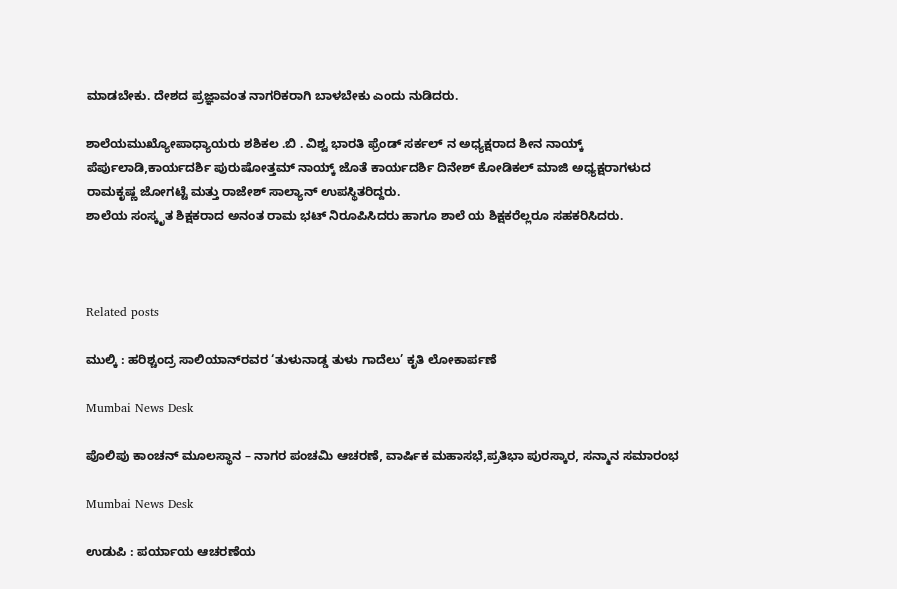ಮಾಡಬೇಕು. ದೇಶದ ಪ್ರಜ್ಞಾವಂತ ನಾಗರಿಕರಾಗಿ ಬಾಳಬೇಕು ಎಂದು ನುಡಿದರು.

ಶಾಲೆಯಮುಖ್ಯೋಪಾಧ್ಯಾಯರು ಶಶಿಕಲ .ಬಿ . ವಿಶ್ವ ಭಾರತಿ ಫ್ರೆಂಡ್ ಸರ್ಕಲ್ ನ ಅಧ್ಯಕ್ಷರಾದ ಶೀನ ನಾಯ್ಕ್ ಪೆರ್ಪುಲಾಡಿ,ಕಾರ್ಯದರ್ಶಿ ಪುರುಷೋತ್ತಮ್ ನಾಯ್ಕ್ ಜೊತೆ ಕಾರ್ಯದರ್ಶಿ ದಿನೇಶ್ ಕೋಡಿಕಲ್ ಮಾಜಿ ಅಧ್ಯಕ್ಷರಾಗಳುದ ರಾಮಕೃಷ್ಣ ಜೋಗಟ್ಟೆ ಮತ್ತು ರಾಜೇಶ್ ಸಾಲ್ಯಾನ್ ಉಪಸ್ಥಿತರಿದ್ದರು.
ಶಾಲೆಯ ಸಂಸ್ಕೃತ ಶಿಕ್ಷಕರಾದ ಅನಂತ ರಾಮ ಭಟ್ ನಿರೂಪಿಸಿದರು ಹಾಗೂ ಶಾಲೆ ಯ ಶಿಕ್ಷಕರೆಲ್ಲರೂ ಸಹಕರಿಸಿದರು.



Related posts

ಮುಲ್ಕಿ : ಹರಿಶ್ಚಂದ್ರ ಸಾಲಿಯಾನ್‌ರವರ ‘ತುಳುನಾಡ್ಡ ತುಳು ಗಾದೆಲು’ ಕೃತಿ ಲೋಕಾರ್ಪಣೆ

Mumbai News Desk

ಪೊಲಿಪು ಕಾಂಚನ್ ಮೂಲಸ್ಥಾನ – ನಾಗರ ಪಂಚಮಿ ಆಚರಣೆ, ವಾರ್ಷಿಕ ಮಹಾಸಭೆ,ಪ್ರತಿಭಾ ಪುರಸ್ಕಾರ, ಸನ್ಮಾನ ಸಮಾರಂಭ

Mumbai News Desk

ಉಡುಪಿ : ಪರ್ಯಾಯ ಆಚರಣೆಯ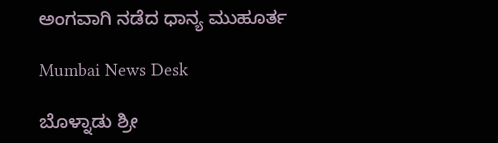ಅಂಗವಾಗಿ ನಡೆದ ಧಾನ್ಯ ಮುಹೂರ್ತ

Mumbai News Desk

ಬೊಳ್ನಾಡು ಶ್ರೀ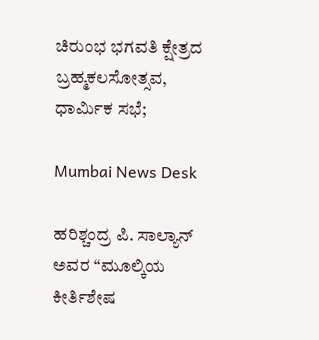ಚಿರುಂಭ ಭಗವತಿ ಕ್ಷೇತ್ರದ ಬ್ರಹ್ಮಕಲಸೋತ್ಸವ, ಧಾರ್ಮಿಕ ಸಭೆ;

Mumbai News Desk

ಹರಿಶ್ಚಂದ್ರ ಪಿ. ಸಾಲ್ಯಾನ್ ಅವರ “ಮೂಲ್ಕಿಯ ಕೀರ್ತಿಶೇಷ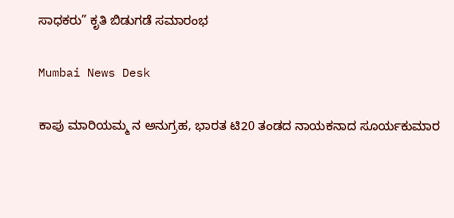ಸಾಧಕರು” ಕೃತಿ ಬಿಡುಗಡೆ ಸಮಾರಂಭ

Mumbai News Desk

ಕಾಪು ಮಾರಿಯಮ್ಮ ನ ಅನುಗ್ರಹ, ಭಾರತ ಟಿ20 ತಂಡದ ನಾಯಕನಾದ ಸೂರ್ಯಕುಮಾರ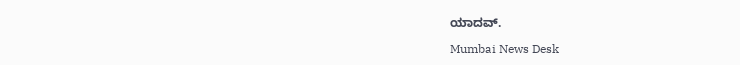ಯಾದವ್.

Mumbai News Desk